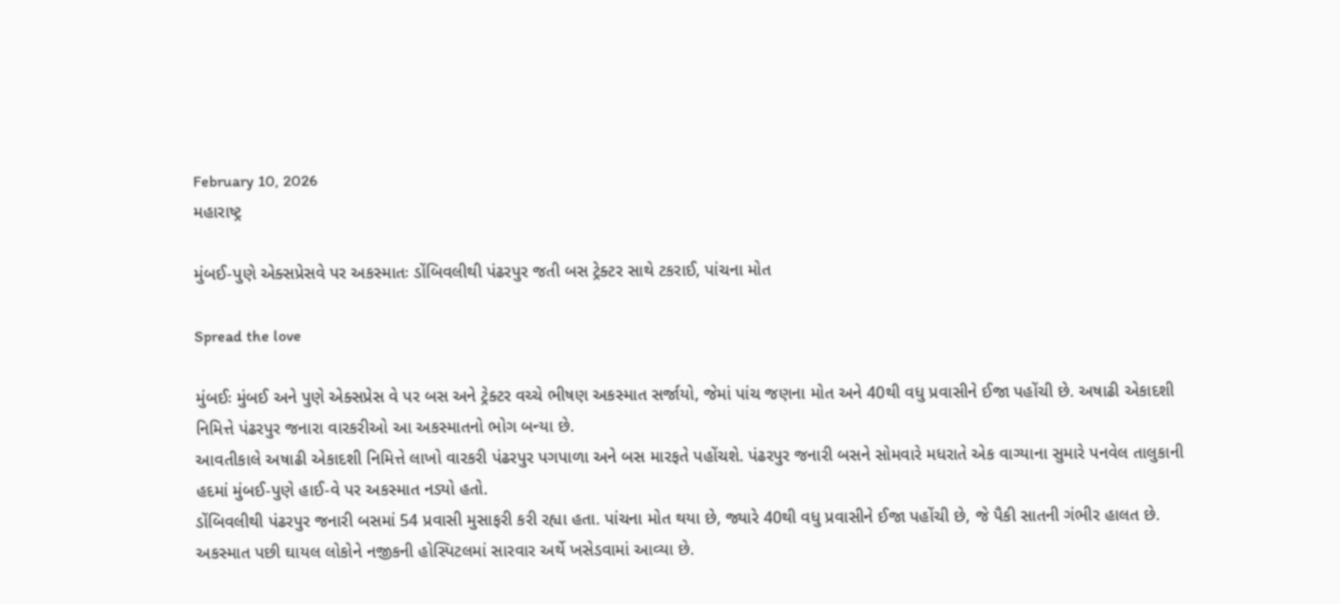February 10, 2026
મહારાષ્ટ્ર

મુંબઈ-પુણે એક્સપ્રેસવે પર અકસ્માતઃ ડોંબિવલીથી પંઢરપુર જતી બસ ટ્રેક્ટર સાથે ટકરાઈ, પાંચના મોત

Spread the love

મુંબઈઃ મુંબઈ અને પુણે એક્સપ્રેસ વે પર બસ અને ટ્રેક્ટર વચ્ચે ભીષણ અકસ્માત સર્જાયો, જેમાં પાંચ જણના મોત અને 40થી વધુ પ્રવાસીને ઈજા પહોંચી છે. અષાઢી એકાદશી નિમિત્તે પંઢરપુર જનારા વારકરીઓ આ અકસ્માતનો ભોગ બન્યા છે.
આવતીકાલે અષાઢી એકાદશી નિમિત્તે લાખો વારકરી પંઢરપુર પગપાળા અને બસ મારફતે પહોંચશે. પંઢરપુર જનારી બસને સોમવારે મધરાતે એક વાગ્યાના સુમારે પનવેલ તાલુકાની હદમાં મુંબઈ-પુણે હાઈ-વે પર અકસ્માત નડ્યો હતો.
ડોંબિવલીથી પંઢરપુર જનારી બસમાં 54 પ્રવાસી મુસાફરી કરી રહ્યા હતા. પાંચના મોત થયા છે, જ્યારે 40થી વધુ પ્રવાસીને ઈજા પહોંચી છે, જે પૈકી સાતની ગંભીર હાલત છે. અકસ્માત પછી ઘાયલ લોકોને નજીકની હોસ્પિટલમાં સારવાર અર્થે ખસેડવામાં આવ્યા છે.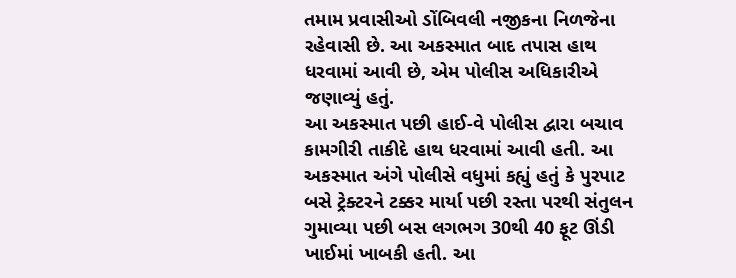તમામ પ્રવાસીઓ ડોંબિવલી નજીકના નિળજેના રહેવાસી છે. આ અકસ્માત બાદ તપાસ હાથ ધરવામાં આવી છે, એમ પોલીસ અધિકારીએ જણાવ્યું હતું.
આ અકસ્માત પછી હાઈ-વે પોલીસ દ્વારા બચાવ કામગીરી તાકીદે હાથ ધરવામાં આવી હતી. આ અકસ્માત અંગે પોલીસે વધુમાં કહ્યું હતું કે પુરપાટ બસે ટ્રેક્ટરને ટક્કર માર્યા પછી રસ્તા પરથી સંતુલન ગુમાવ્યા પછી બસ લગભગ 30થી 40 ફૂટ ઊંડી ખાઈમાં ખાબકી હતી. આ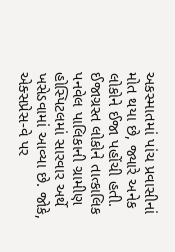અકસ્માતમાં પાંચ પ્રવાસીનાં મોત થયા છે, જ્યારે અનેક લોકોને ઈજા પહોંચી હતી.
ઈજાગ્રસ્ત લોકોને તાત્કાલિક પનવેલ પાલિકાની ગ્રામીણ હોસ્પિટલમાં સારવાર અર્થે ખસેડવામાં આવ્યા છે. જોકે, એક્સપ્રેસ-વે પર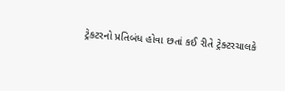ટ્રેકટરનો પ્રતિબંધ હોવા છતાં કઈ રીતે ટ્રેક્ટરચાલકે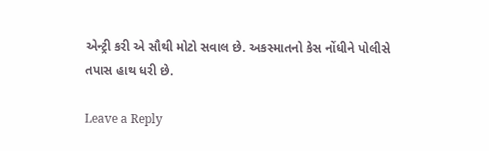એન્ટ્રી કરી એ સૌથી મોટો સવાલ છે. અકસ્માતનો કેસ નોંધીને પોલીસે તપાસ હાથ ધરી છે.

Leave a Reply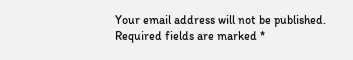Your email address will not be published. Required fields are marked *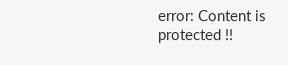error: Content is protected !!